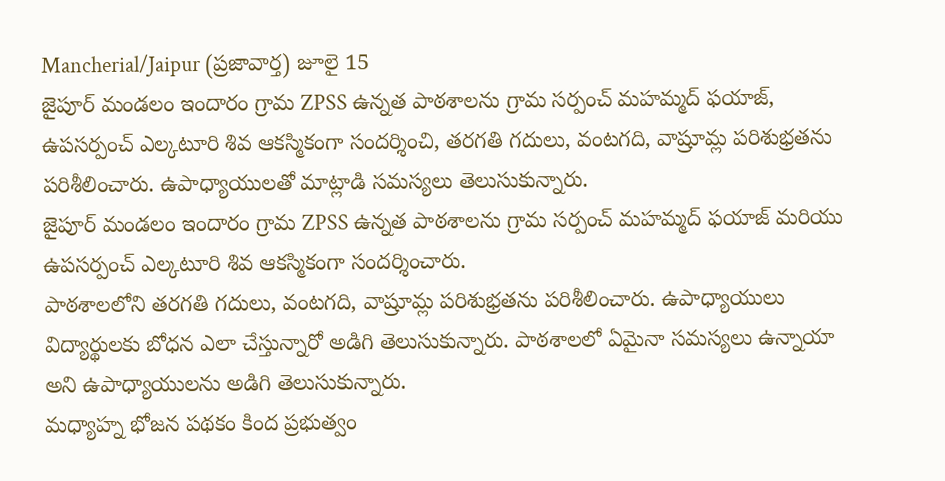Mancherial/Jaipur (ప్రజావార్త) జూలై 15
జైపూర్ మండలం ఇందారం గ్రామ ZPSS ఉన్నత పాఠశాలను గ్రామ సర్పంచ్ మహమ్మద్ ఫయాజ్, ఉపసర్పంచ్ ఎల్కటూరి శివ ఆకస్మికంగా సందర్శించి, తరగతి గదులు, వంటగది, వాష్రూమ్ల పరిశుభ్రతను పరిశీలించారు. ఉపాధ్యాయులతో మాట్లాడి సమస్యలు తెలుసుకున్నారు.
జైపూర్ మండలం ఇందారం గ్రామ ZPSS ఉన్నత పాఠశాలను గ్రామ సర్పంచ్ మహమ్మద్ ఫయాజ్ మరియు ఉపసర్పంచ్ ఎల్కటూరి శివ ఆకస్మికంగా సందర్శించారు.
పాఠశాలలోని తరగతి గదులు, వంటగది, వాష్రూమ్ల పరిశుభ్రతను పరిశీలించారు. ఉపాధ్యాయులు విద్యార్థులకు బోధన ఎలా చేస్తున్నారో అడిగి తెలుసుకున్నారు. పాఠశాలలో ఏమైనా సమస్యలు ఉన్నాయా అని ఉపాధ్యాయులను అడిగి తెలుసుకున్నారు.
మధ్యాహ్న భోజన పథకం కింద ప్రభుత్వం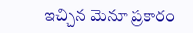ఇచ్చిన మెనూ ప్రకారం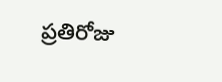ప్రతిరోజు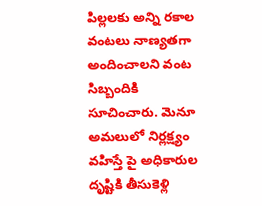పిల్లలకు అన్ని రకాల వంటలు నాణ్యతగా అందించాలని వంట సిబ్బందికి సూచించారు. మెనూ అమలులో నిర్లక్ష్యం వహిస్తే పై అధికారుల దృష్టికి తీసుకెళ్లి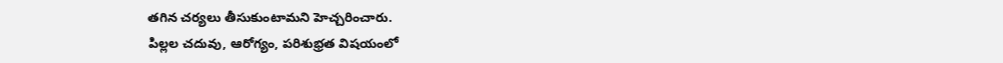తగిన చర్యలు తీసుకుంటామని హెచ్చరించారు.
పిల్లల చదువు, ఆరోగ్యం, పరిశుభ్రత విషయంలో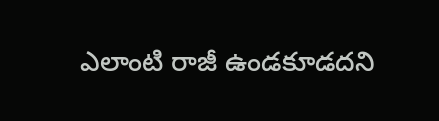ఎలాంటి రాజీ ఉండకూడదని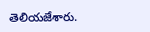తెలియజేశారు.